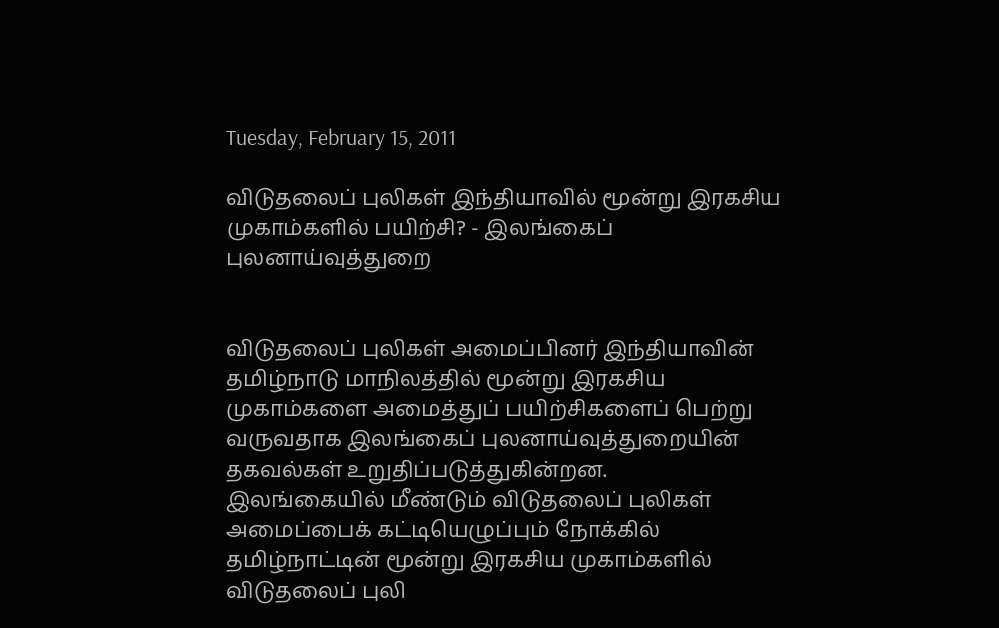Tuesday, February 15, 2011

விடுதலைப் புலிகள் இந்தியாவில் மூன்று இரகசிய முகாம்களில் பயிற்சி? - இலங்கைப் புலனாய்வுத்துறை


விடுதலைப் புலிகள் அமைப்பினர் இந்தியாவின் தமிழ்நாடு மாநிலத்தில் மூன்று இரகசிய முகாம்களை அமைத்துப் பயிற்சிகளைப் பெற்று வருவதாக இலங்கைப் புலனாய்வுத்துறையின் தகவல்கள் உறுதிப்படுத்துகின்றன.
இலங்கையில் மீண்டும் விடுதலைப் புலிகள் அமைப்பைக் கட்டியெழுப்பும் நோக்கில் தமிழ்நாட்டின் மூன்று இரகசிய முகாம்களில் விடுதலைப் புலி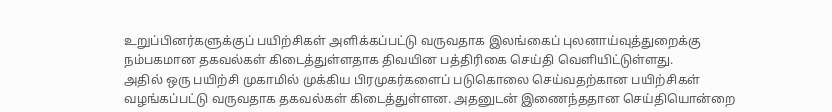உறுப்பினர்களுக்குப் பயிற்சிகள் அளிக்கப்பட்டு வருவதாக இலங்கைப் புலனாய்வுத்துறைக்கு நம்பகமான தகவல்கள் கிடைத்துள்ளதாக திவயின பத்திரிகை செய்தி வெளியிட்டுள்ளது.
அதில் ஒரு பயிற்சி முகாமில் முக்கிய பிரமுகர்களைப் படுகொலை செய்வதற்கான பயிற்சிகள் வழங்கப்பட்டு வருவதாக தகவல்கள் கிடைத்துள்ளன. அதனுடன் இணைந்ததான செய்தியொன்றை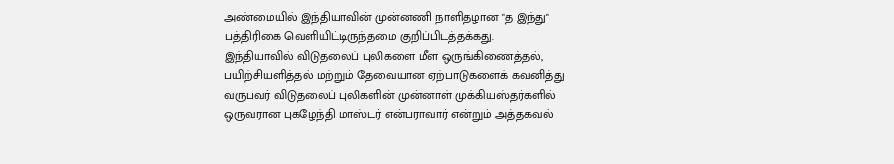அண்மையில் இந்தியாவின் முன்னணி நாளிதழான "த இந்து" பத்திரிகை வெளியிட்டிருந்தமை குறிப்பிடத்தக்கது.
இந்தியாவில் விடுதலைப் புலிகளை மீள ஒருங்கிணைத்தல், பயிற்சியளித்தல் மற்றும் தேவையான ஏற்பாடுகளைக் கவனித்து வருபவர் விடுதலைப் புலிகளின் முன்னாள் முக்கியஸ்தர்களில் ஒருவரான புகழேந்தி மாஸ்டர் என்பராவார் என்றும் அத்தகவல்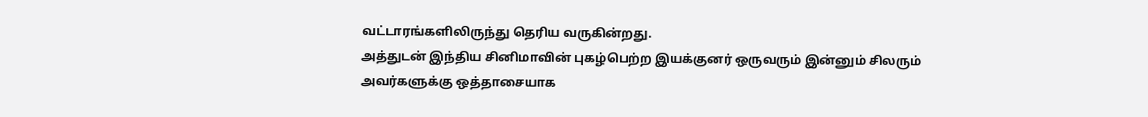வட்டாரங்களிலிருந்து தெரிய வருகின்றது.
அத்துடன் இந்திய சினிமாவின் புகழ்பெற்ற இயக்குனர் ஒருவரும் இன்னும் சிலரும் அவர்களுக்கு ஒத்தாசையாக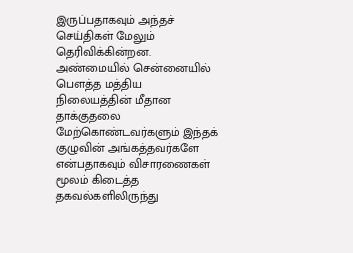இருப்பதாகவும் அந்தச் செய்திகள் மேலும் தெரிவிக்கின்றன.
அண்மையில் சென்னையில் பெளத்த மத்திய நிலையத்தின் மீதான தாக்குதலை மேற்கொண்டவர்களும் இந்தக் குழுவின் அங்கத்தவர்களே என்பதாகவும் விசாரணைகள் மூலம் கிடைத்த தகவல்களிலிருந்து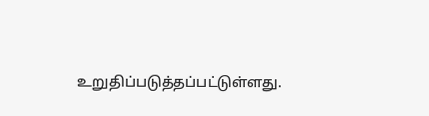உறுதிப்படுத்தப்பட்டுள்ளது.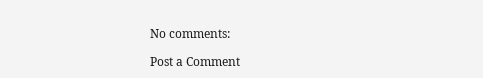No comments:

Post a Comment